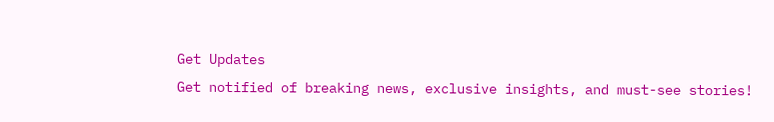Get Updates
Get notified of breaking news, exclusive insights, and must-see stories!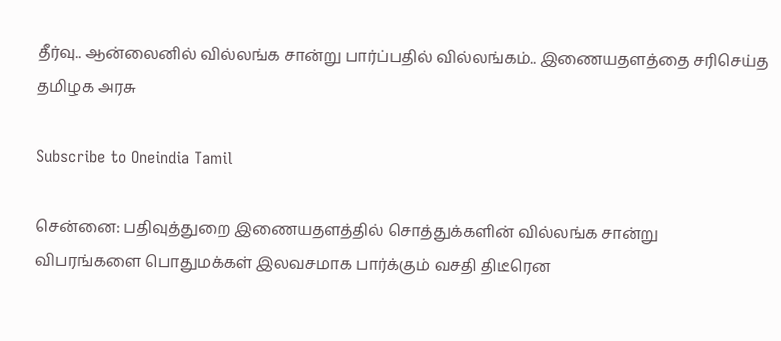தீர்வு.. ஆன்லைனில் வில்லங்க சான்று பார்ப்பதில் வில்லங்கம்.. இணையதளத்தை சரிசெய்த தமிழக அரசு

Subscribe to Oneindia Tamil

சென்னை: பதிவுத்துறை இணையதளத்தில் சொத்துக்களின் வில்லங்க சான்று விபரங்களை பொதுமக்கள் இலவசமாக பார்க்கும் வசதி திடீரென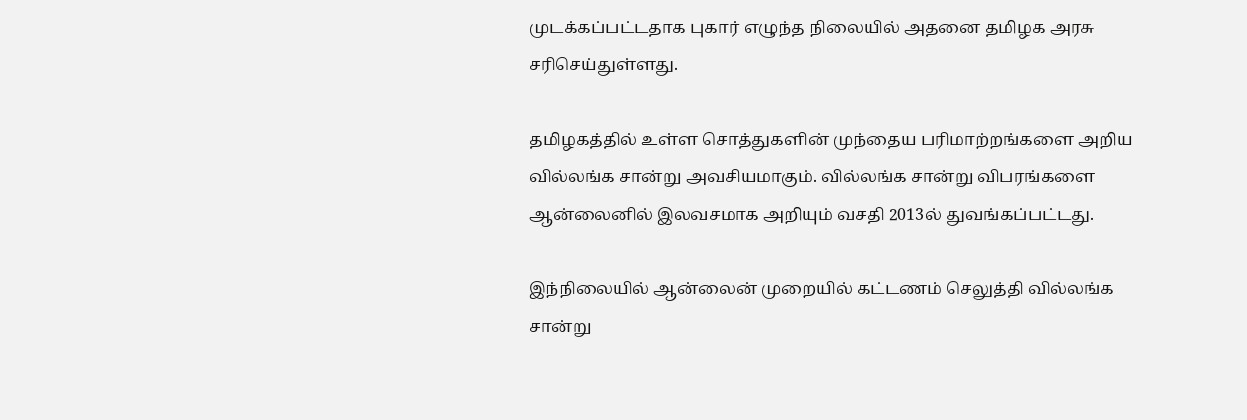முடக்கப்பட்டதாக புகார் எழுந்த நிலையில் அதனை தமிழக அரசு சரிசெய்துள்ளது.

தமிழகத்தில் உள்ள சொத்துகளின் முந்தைய பரிமாற்றங்களை அறிய வில்லங்க சான்று அவசியமாகும். வில்லங்க சான்று விபரங்களை ஆன்லைனில் இலவசமாக அறியும் வசதி 2013ல் துவங்கப்பட்டது.

இந்நிலையில் ஆன்லைன் முறையில் கட்டணம் செலுத்தி வில்லங்க சான்று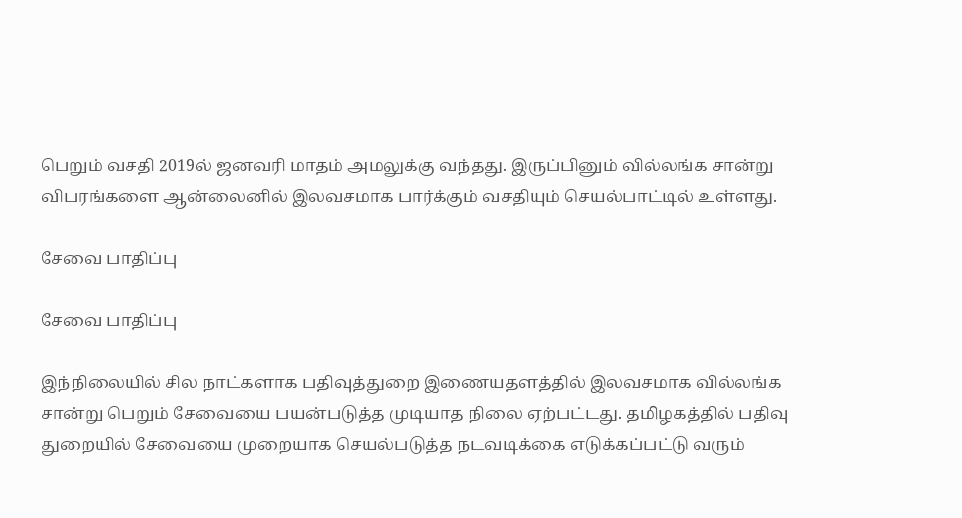பெறும் வசதி 2019ல் ஜனவரி மாதம் அமலுக்கு வந்தது. இருப்பினும் வில்லங்க சான்று விபரங்களை ஆன்லைனில் இலவசமாக பார்க்கும் வசதியும் செயல்பாட்டில் உள்ளது.

சேவை பாதிப்பு

சேவை பாதிப்பு

இந்நிலையில் சில நாட்களாக பதிவுத்துறை இணையதளத்தில் இலவசமாக வில்லங்க சான்று பெறும் சேவையை பயன்படுத்த முடியாத நிலை ஏற்பட்டது. தமிழகத்தில் பதிவு துறையில் சேவையை முறையாக செயல்படுத்த நடவடிக்கை எடுக்கப்பட்டு வரும்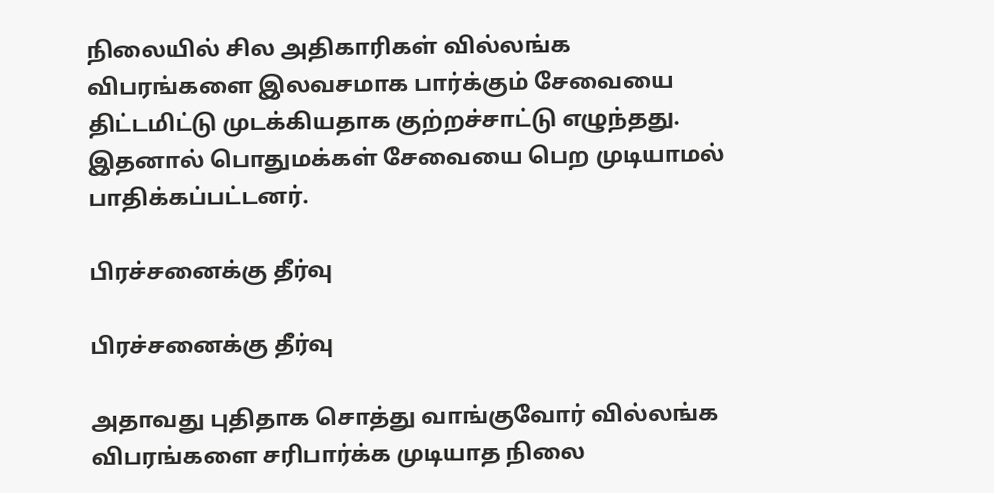நிலையில் சில அதிகாரிகள் வில்லங்க விபரங்களை இலவசமாக பார்க்கும் சேவையை திட்டமிட்டு முடக்கியதாக குற்றச்சாட்டு எழுந்தது. இதனால் பொதுமக்கள் சேவையை பெற முடியாமல் பாதிக்கப்பட்டனர்.

பிரச்சனைக்கு தீர்வு

பிரச்சனைக்கு தீர்வு

அதாவது புதிதாக சொத்து வாங்குவோர் வில்லங்க விபரங்களை சரிபார்க்க முடியாத நிலை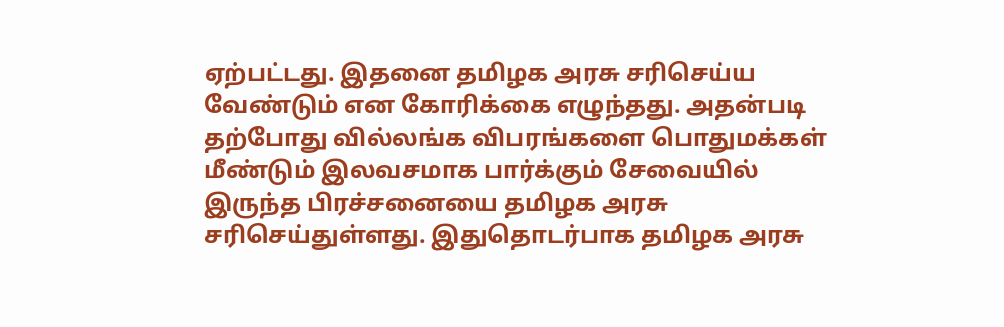ஏற்பட்டது. இதனை தமிழக அரசு சரிசெய்ய வேண்டும் என கோரிக்கை எழுந்தது. அதன்படி தற்போது வில்லங்க விபரங்களை பொதுமக்கள் மீண்டும் இலவசமாக பார்க்கும் சேவையில் இருந்த பிரச்சனையை தமிழக அரசு சரிசெய்துள்ளது. இதுதொடர்பாக தமிழக அரசு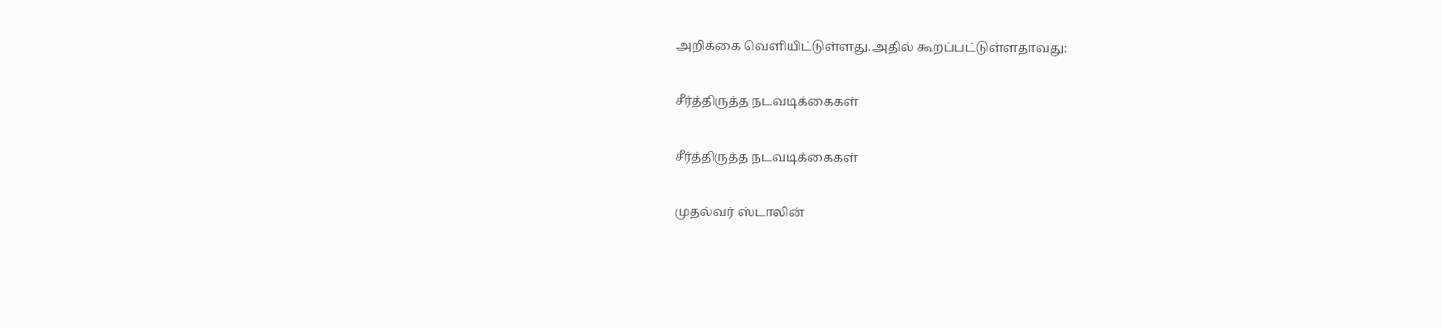அறிக்கை வெளியிட்டுள்ளது.அதில் கூறப்பட்டுள்ளதாவது:

சீர்த்திருத்த நடவடிக்கைகள்

சீர்த்திருத்த நடவடிக்கைகள்

முதல்வர் ஸ்டாலின்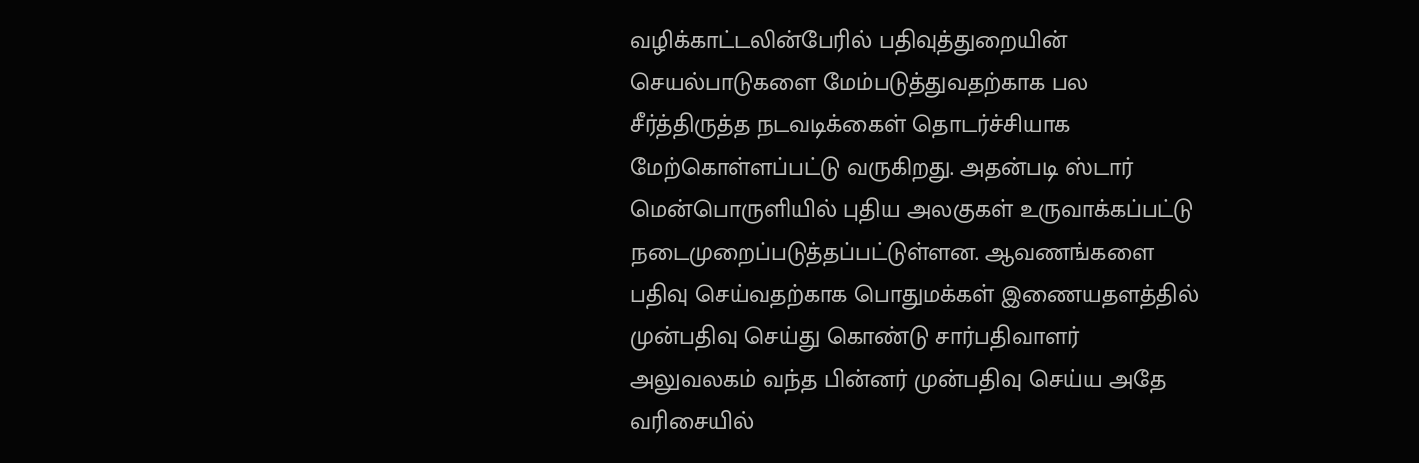வழிக்காட்டலின்பேரில் பதிவுத்துறையின் செயல்பாடுகளை மேம்படுத்துவதற்காக பல சீர்த்திருத்த நடவடிக்கைள் தொடர்ச்சியாக மேற்கொள்ளப்பட்டு வருகிறது. அதன்படி ஸ்டார் மென்பொருளியில் புதிய அலகுகள் உருவாக்கப்பட்டு நடைமுறைப்படுத்தப்பட்டுள்ளன. ஆவணங்களை பதிவு செய்வதற்காக பொதுமக்கள் இணையதளத்தில் முன்பதிவு செய்து கொண்டு சார்பதிவாளர் அலுவலகம் வந்த பின்னர் முன்பதிவு செய்ய அதே வரிசையில்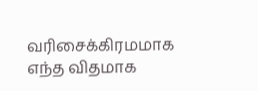வரிசைக்கிரமமாக எந்த விதமாக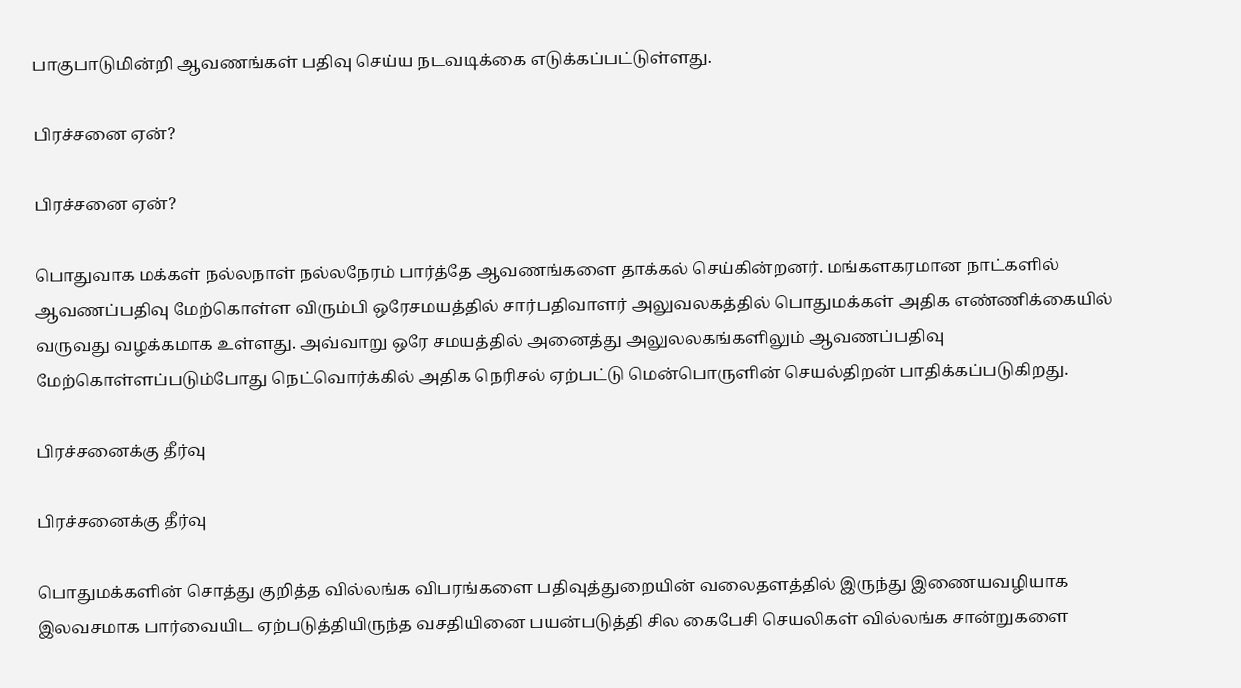பாகுபாடுமின்றி ஆவணங்கள் பதிவு செய்ய நடவடிக்கை எடுக்கப்பட்டுள்ளது.

பிரச்சனை ஏன்?

பிரச்சனை ஏன்?

பொதுவாக மக்கள் நல்லநாள் நல்லநேரம் பார்த்தே ஆவணங்களை தாக்கல் செய்கின்றனர். மங்களகரமான நாட்களில் ஆவணப்பதிவு மேற்கொள்ள விரும்பி ஒரேசமயத்தில் சார்பதிவாளர் அலுவலகத்தில் பொதுமக்கள் அதிக எண்ணிக்கையில் வருவது வழக்கமாக உள்ளது. அவ்வாறு ஒரே சமயத்தில் அனைத்து அலுலலகங்களிலும் ஆவணப்பதிவு மேற்கொள்ளப்படும்போது நெட்வொர்க்கில் அதிக நெரிசல் ஏற்பட்டு மென்பொருளின் செயல்திறன் பாதிக்கப்படுகிறது.

பிரச்சனைக்கு தீர்வு

பிரச்சனைக்கு தீர்வு

பொதுமக்களின் சொத்து குறித்த வில்லங்க விபரங்களை பதிவுத்துறையின் வலைதளத்தில் இருந்து இணையவழியாக இலவசமாக பார்வையிட ஏற்படுத்தியிருந்த வசதியினை பயன்படுத்தி சில கைபேசி செயலிகள் வில்லங்க சான்றுகளை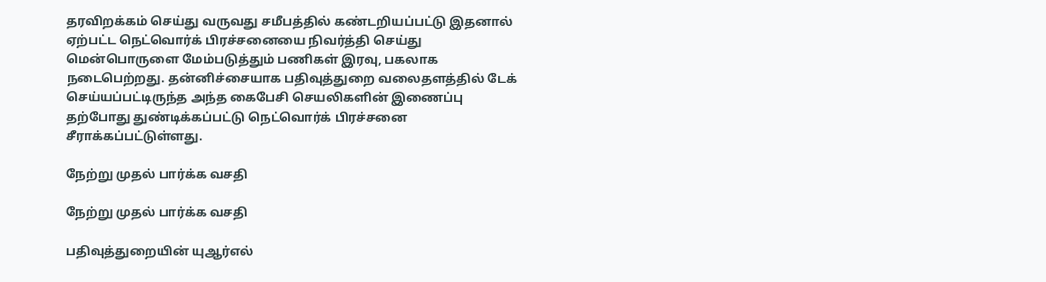தரவிறக்கம் செய்து வருவது சமீபத்தில் கண்டறியப்பட்டு இதனால் ஏற்பட்ட நெட்வொர்க் பிரச்சனையை நிவர்த்தி செய்து மென்பொருளை மேம்படுத்தும் பணிகள் இரவு, பகலாக நடைபெற்றது. தன்னிச்சையாக பதிவுத்துறை வலைதளத்தில் டேக் செய்யப்பட்டிருந்த அந்த கைபேசி செயலிகளின் இணைப்பு தற்போது துண்டிக்கப்பட்டு நெட்வொர்க் பிரச்சனை சீராக்கப்பட்டுள்ளது.

நேற்று முதல் பார்க்க வசதி

நேற்று முதல் பார்க்க வசதி

பதிவுத்துறையின் யுஆர்எல்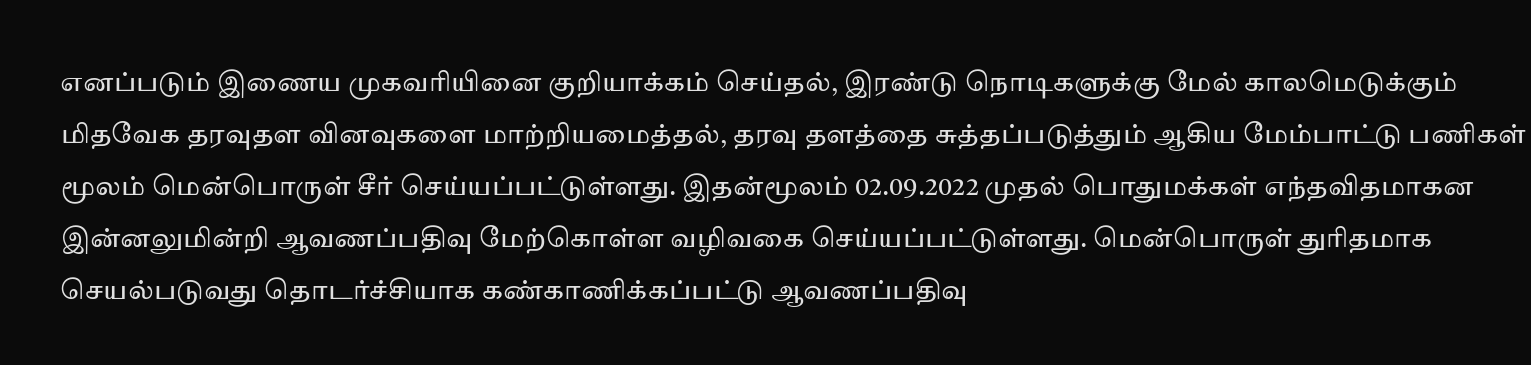எனப்படும் இணைய முகவரியினை குறியாக்கம் செய்தல், இரண்டு நொடிகளுக்கு மேல் காலமெடுக்கும் மிதவேக தரவுதள வினவுகளை மாற்றியமைத்தல், தரவு தளத்தை சுத்தப்படுத்தும் ஆகிய மேம்பாட்டு பணிகள் மூலம் மென்பொருள் சீர் செய்யப்பட்டுள்ளது. இதன்மூலம் 02.09.2022 முதல் பொதுமக்கள் எந்தவிதமாகன இன்னலுமின்றி ஆவணப்பதிவு மேற்கொள்ள வழிவகை செய்யப்பட்டுள்ளது. மென்பொருள் துரிதமாக செயல்படுவது தொடர்ச்சியாக கண்காணிக்கப்பட்டு ஆவணப்பதிவு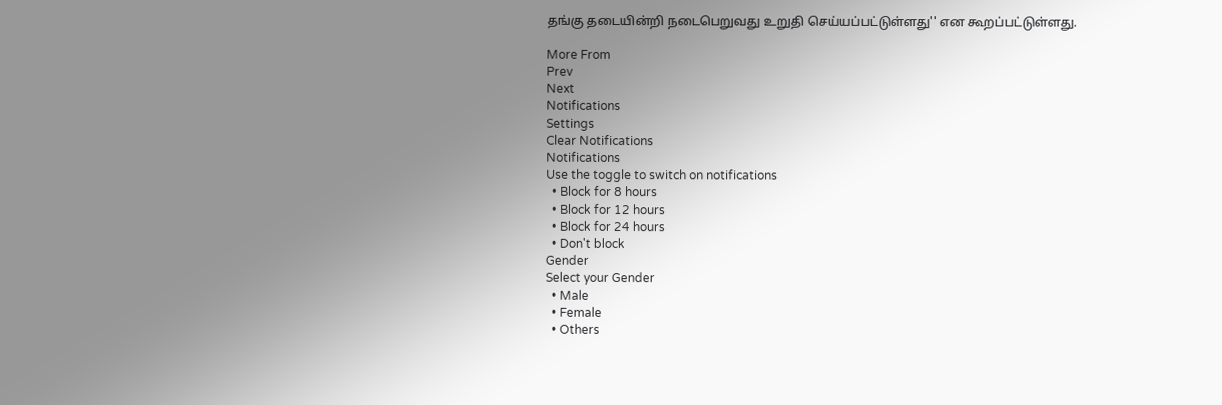தங்கு தடையின்றி நடைபெறுவது உறுதி செய்யப்பட்டுள்ளது'' என கூறப்பட்டுள்ளது.

More From
Prev
Next
Notifications
Settings
Clear Notifications
Notifications
Use the toggle to switch on notifications
  • Block for 8 hours
  • Block for 12 hours
  • Block for 24 hours
  • Don't block
Gender
Select your Gender
  • Male
  • Female
  • Others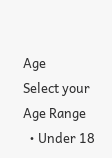Age
Select your Age Range
  • Under 18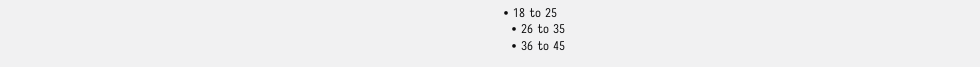• 18 to 25
  • 26 to 35
  • 36 to 45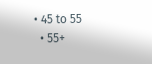• 45 to 55
  • 55+